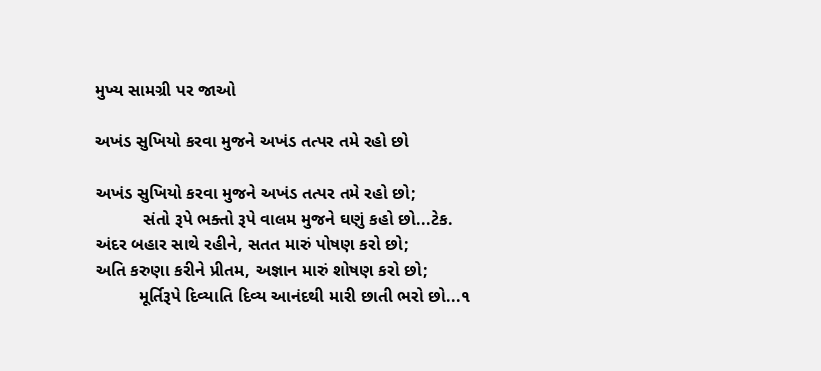મુખ્ય સામગ્રી પર જાઓ

અખંડ સુખિયો કરવા મુજને અખંડ તત્પર તમે રહો છો

અખંડ સુખિયો કરવા મુજને અખંડ તત્પર તમે રહો છો;
          સંતો રૂપે ભક્તો રૂપે વાલમ મુજને ઘણું કહો છો...ટેક.
અંદર બહાર સાથે રહીને, સતત મારું પોષણ કરો છો;
અતિ કરુણા કરીને પ્રીતમ, અજ્ઞાન મારું શોષણ કરો છો;
         મૂર્તિરૂપે દિવ્યાતિ દિવ્ય આનંદથી મારી છાતી ભરો છો...૧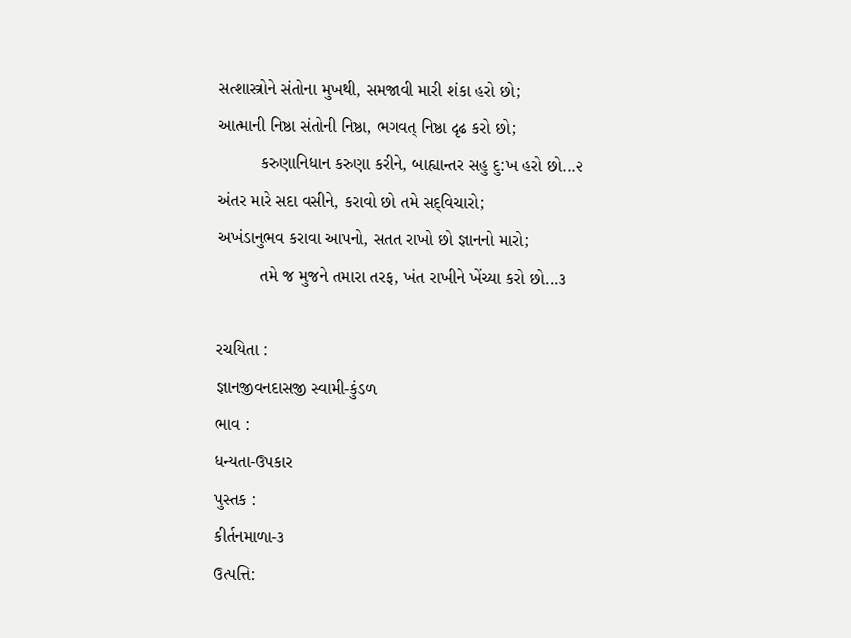સત્શાસ્ત્રોને સંતોના મુખથી, સમજાવી મારી શંકા હરો છો;
આત્માની નિષ્ઠા સંતોની નિષ્ઠા, ભગવત્ નિષ્ઠા દૃઢ કરો છો;
         કરુણાનિધાન કરુણા કરીને, બાહ્યાન્તર સહુ દુ:ખ હરો છો...૨
અંતર મારે સદા વસીને, કરાવો છો તમે સદ્‌વિચારો;
અખંડાનુભવ કરાવા આપનો, સતત રાખો છો જ્ઞાનનો મારો;
         તમે જ મુજને તમારા તરફ, ખંત રાખીને ખેંચ્યા કરો છો...૩

રચયિતા :
જ્ઞાનજીવનદાસજી સ્વામી-કુંડળ
ભાવ :
ધન્યતા-ઉપકાર
પુસ્તક :
કીર્તનમાળા-૩
ઉત્પત્તિ: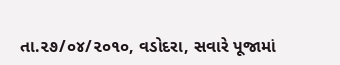તા.૨૭/૦૪/૨૦૧૦, વડોદરા, સવારે પૂજામાં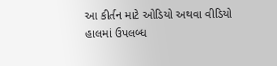આ કીર્તન માટે ઓડિયો અથવા વીડિયો હાલમાં ઉપલબ્ધ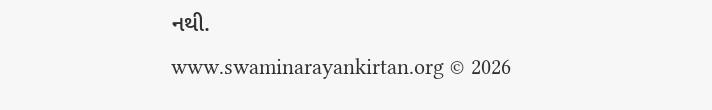નથી.
www.swaminarayankirtan.org © 2026